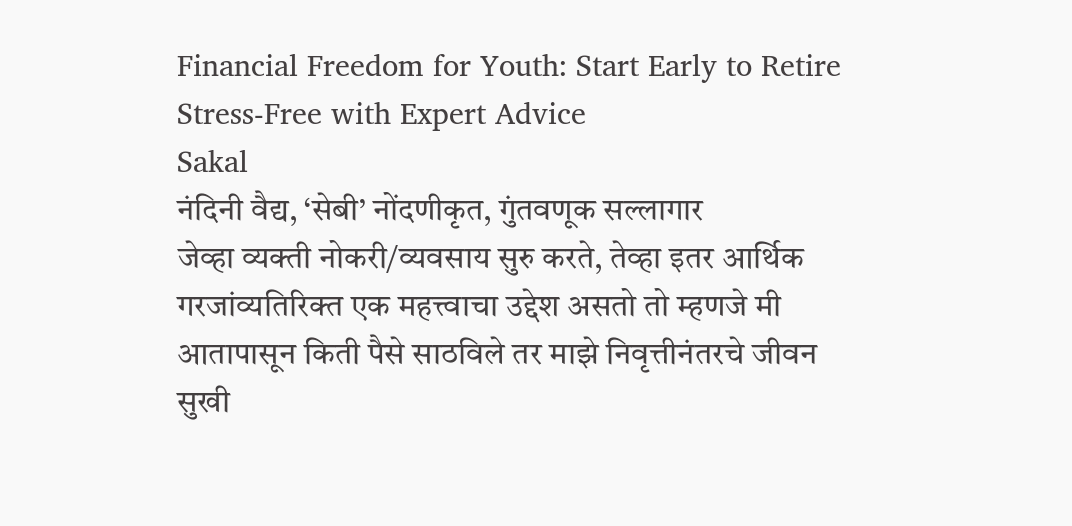Financial Freedom for Youth: Start Early to Retire Stress-Free with Expert Advice
Sakal
नंदिनी वैद्य, ‘सेबी’ नोंदणीकृत, गुंतवणूक सल्लागार
जेव्हा व्यक्ती नोकरी/व्यवसाय सुरु करते, तेव्हा इतर आर्थिक गरजांव्यतिरिक्त एक महत्त्वाचा उद्देश असतो तो म्हणजे मी आतापासून किती पैसे साठविले तर माझे निवृत्तीनंतरचे जीवन सुखी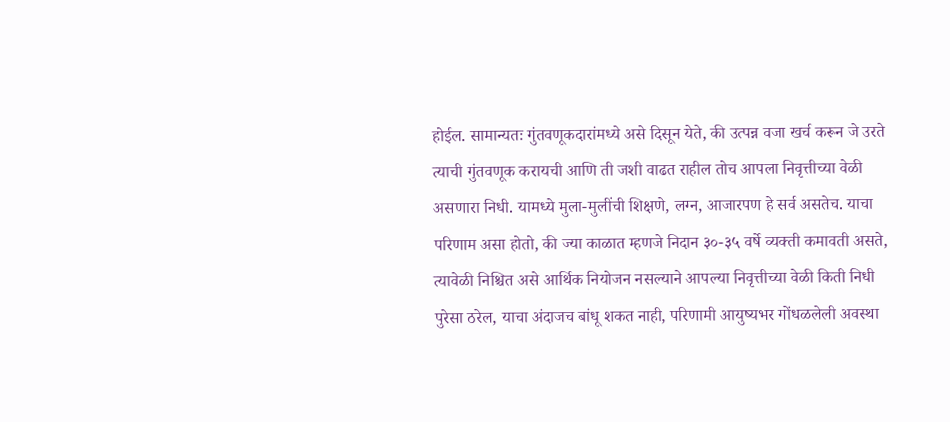होईल. सामान्यतः गुंतवणूकदारांमध्ये असे दिसून येते, की उत्पन्न वजा खर्च करून जे उरते त्याची गुंतवणूक करायची आणि ती जशी वाढत राहील तोच आपला निवृत्तीच्या वेळी असणारा निधी. यामध्ये मुला-मुलींची शिक्षणे, लग्न, आजारपण हे सर्व असतेच. याचा परिणाम असा होतो, की ज्या काळात म्हणजे निदान ३०-३५ वर्षे व्यक्ती कमावती असते, त्यावेळी निश्चित असे आर्थिक नियोजन नसल्याने आपल्या निवृत्तीच्या वेळी किती निधी पुरेसा ठरेल, याचा अंदाजच बांधू शकत नाही, परिणामी आयुष्यभर गोंधळलेली अवस्था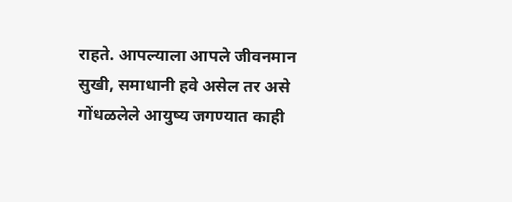राहते. आपल्याला आपले जीवनमान सुखी, समाधानी हवे असेल तर असे गोंधळलेले आयुष्य जगण्यात काही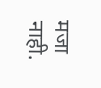मजा नाही.